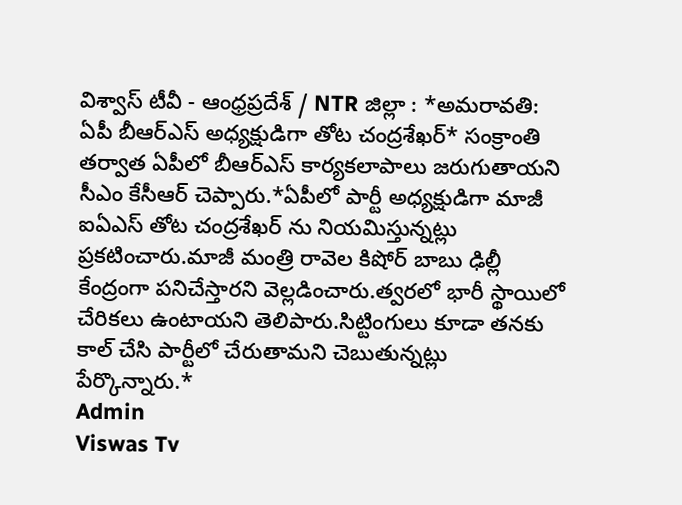విశ్వాస్ టీవీ - ఆంధ్రప్రదేశ్ / NTR జిల్లా : *అమరావతి: ఏపీ బీఆర్ఎస్ అధ్యక్షుడిగా తోట చంద్రశేఖర్* సంక్రాంతి తర్వాత ఏపీలో బీఆర్ఎస్ కార్యకలాపాలు జరుగుతాయని సీఎం కేసీఆర్ చెప్పారు.*ఏపీలో పార్టీ అధ్యక్షుడిగా మాజీ ఐఏఎస్ తోట చంద్రశేఖర్ ను నియమిస్తున్నట్లు ప్రకటించారు.మాజీ మంత్రి రావెల కిషోర్ బాబు ఢిల్లీ కేంద్రంగా పనిచేస్తారని వెల్లడించారు.త్వరలో భారీ స్థాయిలో చేరికలు ఉంటాయని తెలిపారు.సిట్టింగులు కూడా తనకు కాల్ చేసి పార్టీలో చేరుతామని చెబుతున్నట్లు పేర్కొన్నారు.*
Admin
Viswas Tv